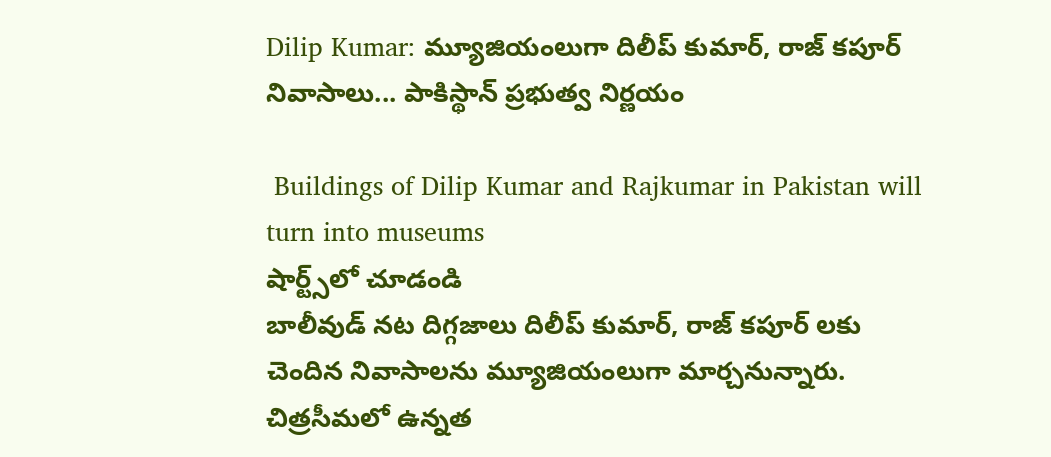Dilip Kumar: మ్యూజియంలుగా దిలీప్ కుమార్, రాజ్ కపూర్ నివాసాలు... పాకిస్థాన్ ప్రభుత్వ నిర్ణయం

 Buildings of Dilip Kumar and Rajkumar in Pakistan will turn into museums
షార్ట్స్‌లో చూడండి
బాలీవుడ్ నట దిగ్గజాలు దిలీప్ కుమార్, రాజ్ కపూర్ లకు చెందిన నివాసాలను మ్యూజియంలుగా మార్చనున్నారు. చిత్రసీమలో ఉన్నత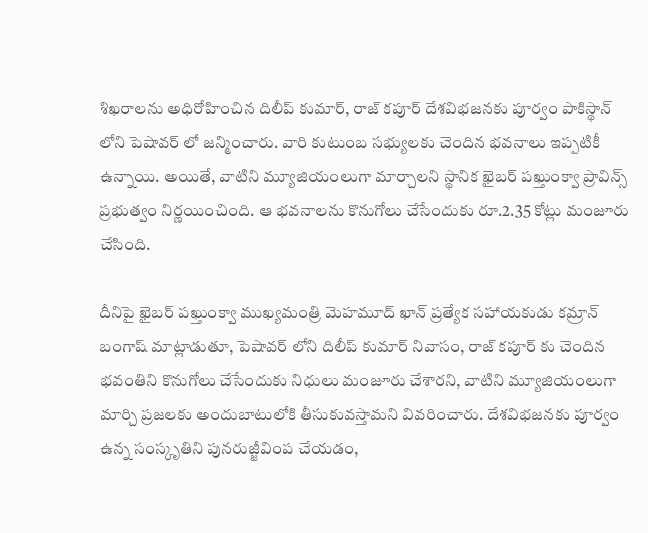శిఖరాలను అధిరోహించిన దిలీప్ కుమార్, రాజ్ కపూర్ దేశవిభజనకు పూర్వం పాకిస్థాన్ లోని పెషావర్ లో జన్మించారు. వారి కుటుంబ సభ్యులకు చెందిన భవనాలు ఇప్పటికీ ఉన్నాయి. అయితే, వాటిని మ్యూజియంలుగా మార్చాలని స్థానిక ఖైబర్ పఖ్తుంక్వా ప్రావిన్స్ ప్రభుత్వం నిర్ణయించింది. ఆ భవనాలను కొనుగోలు చేసేందుకు రూ.2.35 కోట్లు మంజూరు చేసింది.

దీనిపై ఖైబర్ పఖ్తుంక్వా ముఖ్యమంత్రి మెహమూద్ ఖాన్ ప్రత్యేక సహాయకుడు కమ్రాన్ బంగాష్ మాట్లాడుతూ, పెషావర్ లోని దిలీప్ కుమార్ నివాసం, రాజ్ కపూర్ కు చెందిన భవంతిని కొనుగోలు చేసేందుకు నిధులు మంజూరు చేశారని, వాటిని మ్యూజియంలుగా మార్చి ప్రజలకు అందుబాటులోకి తీసుకువస్తామని వివరించారు. దేశవిభజనకు పూర్వం ఉన్న సంస్కృతిని పునరుజ్జీవింప చేయడం,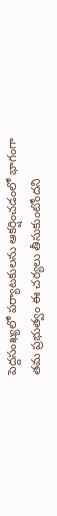పెద్దసంఖ్యలో పర్యాటకులను ఆకర్షించడంలో భాగంగా తమ ప్రభుత్వం ఈ చర్యలు తీసుకుంటోందని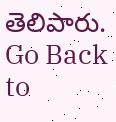తెలిపారు.
Go Back to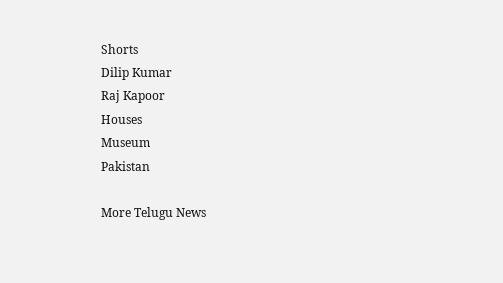Shorts
Dilip Kumar
Raj Kapoor
Houses
Museum
Pakistan

More Telugu News